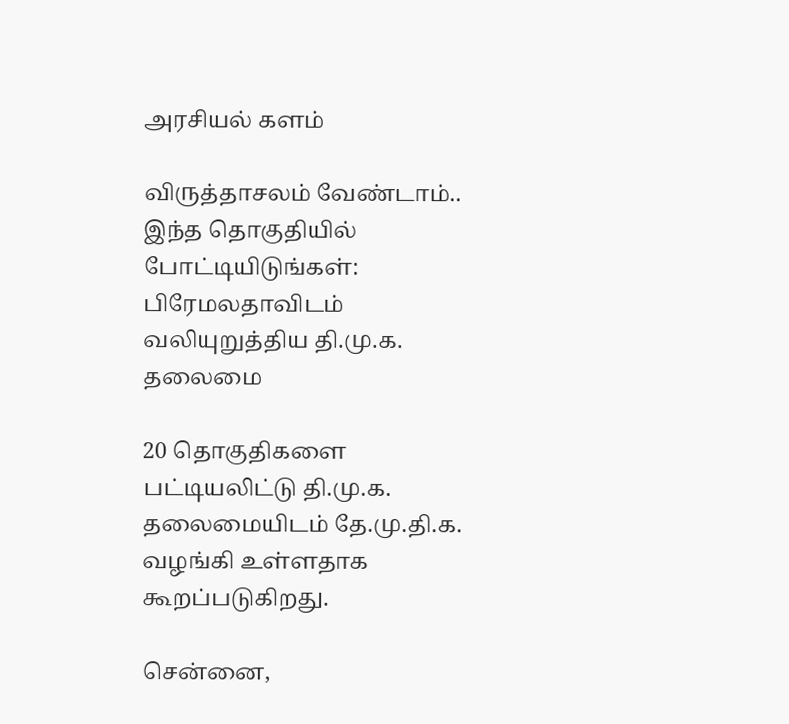அரசியல் களம்

விருத்தாசலம் வேண்டாம்.. இந்த தொகுதியில் போட்டியிடுங்கள்: பிரேமலதாவிடம் வலியுறுத்திய தி.மு.க. தலைமை

20 தொகுதிகளை பட்டியலிட்டு தி.மு.க. தலைமையிடம் தே.மு.தி.க. வழங்கி உள்ளதாக கூறப்படுகிறது.

சென்னை,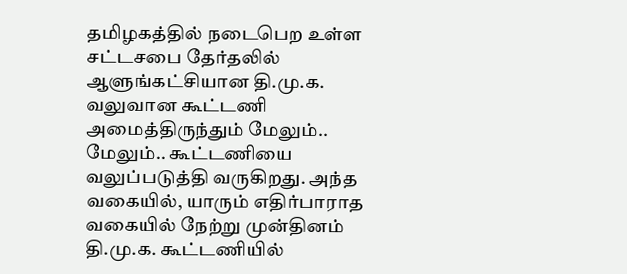தமிழகத்தில் நடைபெற உள்ள சட்டசபை தேர்தலில் ஆளுங்கட்சியான தி.மு.க. வலுவான கூட்டணி அமைத்திருந்தும் மேலும்.. மேலும்.. கூட்டணியை வலுப்படுத்தி வருகிறது. அந்த வகையில், யாரும் எதிர்பாராத வகையில் நேற்று முன்தினம் தி.மு.க. கூட்டணியில்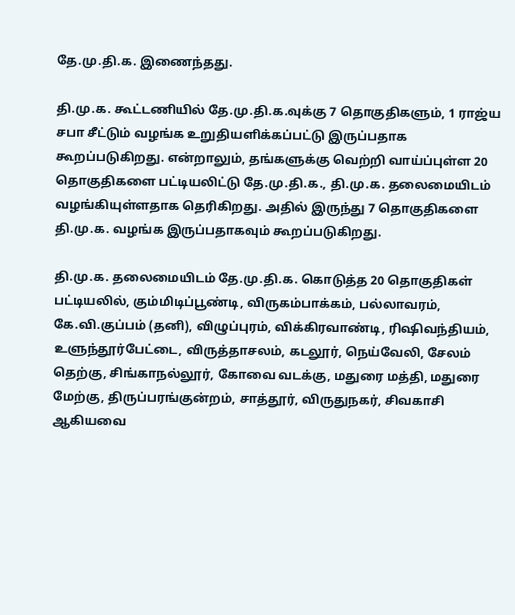தே.மு.தி.க. இணைந்தது.

தி.மு.க. கூட்டணியில் தே.மு.தி.க.வுக்கு 7 தொகுதிகளும், 1 ராஜ்ய சபா சீட்டும் வழங்க உறுதியளிக்கப்பட்டு இருப்பதாக கூறப்படுகிறது. என்றாலும், தங்களுக்கு வெற்றி வாய்ப்புள்ள 20 தொகுதிகளை பட்டியலிட்டு தே.மு.தி.க., தி.மு.க. தலைமையிடம் வழங்கியுள்ளதாக தெரிகிறது. அதில் இருந்து 7 தொகுதிகளை தி.மு.க. வழங்க இருப்பதாகவும் கூறப்படுகிறது.

தி.மு.க. தலைமையிடம் தே.மு.தி.க. கொடுத்த 20 தொகுதிகள் பட்டியலில், கும்மிடிப்பூண்டி, விருகம்பாக்கம், பல்லாவரம், கே.வி.குப்பம் (தனி), விழுப்புரம், விக்கிரவாண்டி, ரிஷிவந்தியம், உளுந்தூர்பேட்டை, விருத்தாசலம், கடலூர், நெய்வேலி, சேலம் தெற்கு, சிங்காநல்லூர், கோவை வடக்கு, மதுரை மத்தி, மதுரை மேற்கு, திருப்பரங்குன்றம், சாத்தூர், விருதுநகர், சிவகாசி ஆகியவை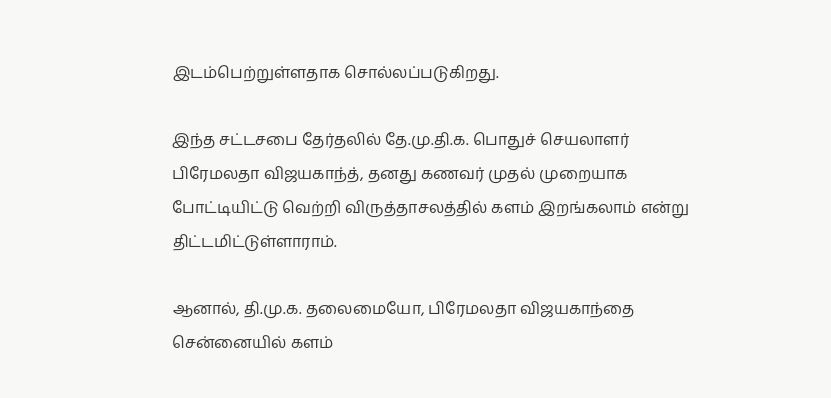இடம்பெற்றுள்ளதாக சொல்லப்படுகிறது.

இந்த சட்டசபை தேர்தலில் தே.மு.தி.க. பொதுச் செயலாளர் பிரேமலதா விஜயகாந்த், தனது கணவர் முதல் முறையாக போட்டியிட்டு வெற்றி விருத்தாசலத்தில் களம் இறங்கலாம் என்று திட்டமிட்டுள்ளாராம்.

ஆனால், தி.மு.க. தலைமையோ, பிரேமலதா விஜயகாந்தை சென்னையில் களம்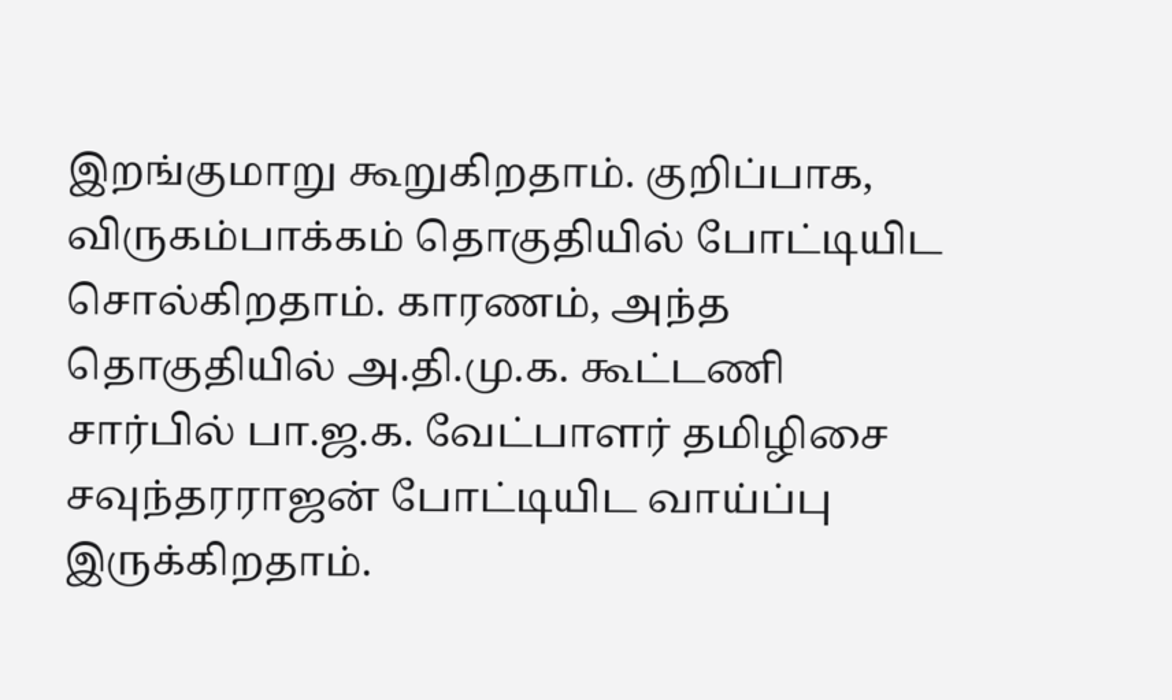இறங்குமாறு கூறுகிறதாம். குறிப்பாக, விருகம்பாக்கம் தொகுதியில் போட்டியிட சொல்கிறதாம். காரணம், அந்த தொகுதியில் அ.தி.மு.க. கூட்டணி சார்பில் பா.ஜ.க. வேட்பாளர் தமிழிசை சவுந்தரராஜன் போட்டியிட வாய்ப்பு இருக்கிறதாம்.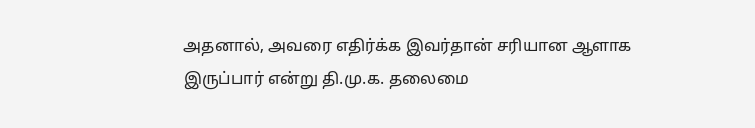அதனால், அவரை எதிர்க்க இவர்தான் சரியான ஆளாக இருப்பார் என்று தி.மு.க. தலைமை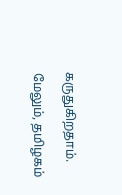கருதுகிறதாம்.

மேலும், தமிழகம்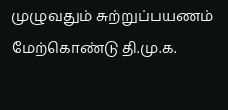முழுவதும் சுற்றுப்பயணம் மேற்கொண்டு தி.மு.க.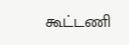கூட்டணி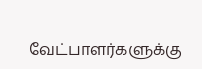வேட்பாளர்களுக்கு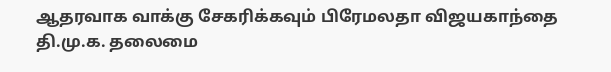ஆதரவாக வாக்கு சேகரிக்கவும் பிரேமலதா விஜயகாந்தை தி.மு.க. தலைமை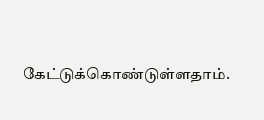கேட்டுக்கொண்டுள்ளதாம்.